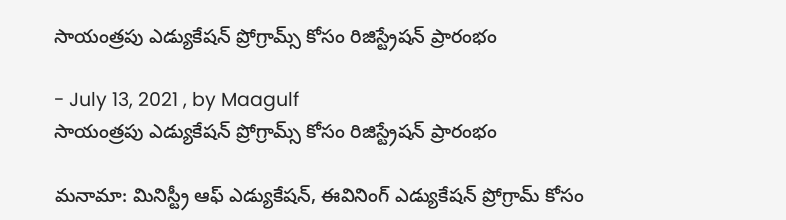సాయంత్రపు ఎడ్యుకేషన్ ప్రోగ్రామ్స్ కోసం రిజిస్ట్రేషన్ ప్రారంభం

- July 13, 2021 , by Maagulf
సాయంత్రపు ఎడ్యుకేషన్ ప్రోగ్రామ్స్ కోసం రిజిస్ట్రేషన్ ప్రారంభం

మనామా: మినిస్ట్రీ ఆఫ్ ఎడ్యుకేషన్, ఈవినింగ్ ఎడ్యుకేషన్ ప్రోగ్రామ్ కోసం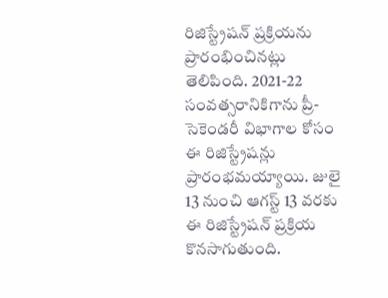రిజిస్ట్రేషన్ ప్రక్రియను ప్రారంభించినట్లు తెలిపింది. 2021-22 సంవత్సరానికిగాను ప్రీ-సెకెండరీ విభాగాల కోసం ఈ రిజిస్ట్రేషన్లు ప్రారంభమయ్యాయి. జులై 13 నుంచి ఆగస్ట్ 13 వరకు ఈ రిజిస్ట్రేషన్ ప్రక్రియ కొనసాగుతుంది.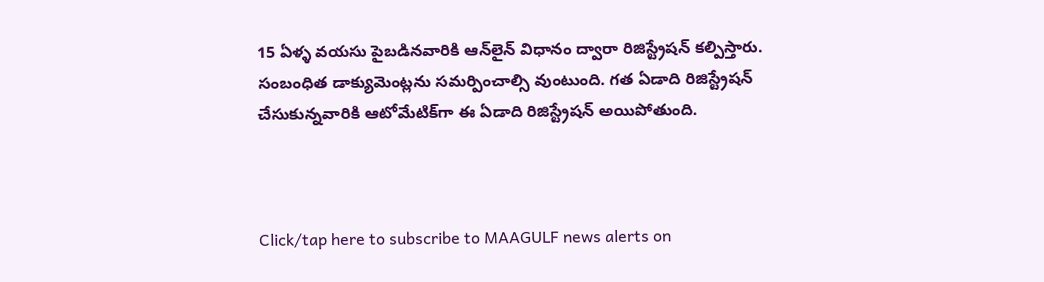15 ఏళ్ళ వయసు పైబడినవారికి ఆన్‌లైన్ విధానం ద్వారా రిజిస్ట్రేషన్ కల్పిస్తారు. సంబంధిత డాక్యుమెంట్లను సమర్పించాల్సి వుంటుంది. గత ఏడాది రిజిస్ట్రేషన్ చేసుకున్నవారికి ఆటోమేటిక్‌గా ఈ ఏడాది రిజిస్ట్రేషన్ అయిపోతుంది.



Click/tap here to subscribe to MAAGULF news alerts on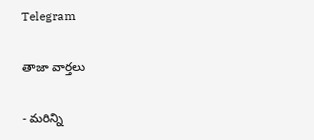Telegram

తాజా వార్తలు

- మరిన్ని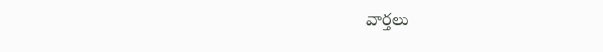వార్తలు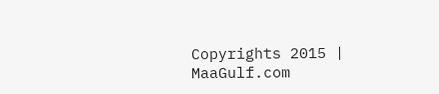Copyrights 2015 | MaaGulf.com